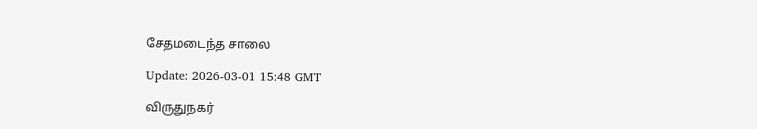சேதமடைந்த சாலை

Update: 2026-03-01 15:48 GMT

விருதுநகர்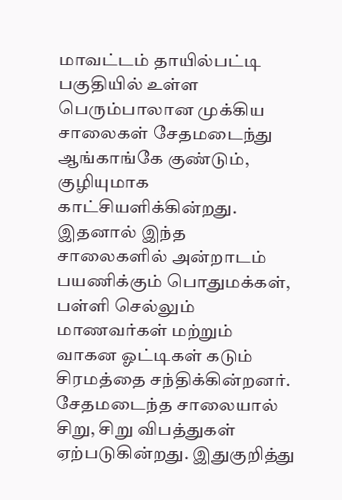மாவட்டம் தாயில்பட்டி பகுதியில் உள்ள பெரும்பாலான முக்கிய சாலைகள் சேதமடைந்து ஆங்காங்கே குண்டும், குழியுமாக காட்சியளிக்கின்றது. இதனால் இந்த சாலைகளில் அன்றாடம் பயணிக்கும் பொதுமக்கள், பள்ளி செல்லும் மாணவர்கள் மற்றும் வாகன ஓட்டிகள் கடும் சிரமத்தை சந்திக்கின்றனர். சேதமடைந்த சாலையால் சிறு, சிறு விபத்துகள் ஏற்படுகின்றது. இதுகுறித்து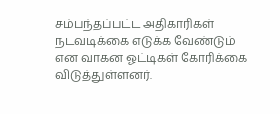சம்பந்தப்பட்ட அதிகாரிகள் நடவடிக்கை எடுக்க வேண்டும் என வாகன ஓட்டிகள் கோரிக்கை விடுத்துள்ளனர்.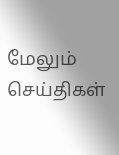மேலும் செய்திகள்